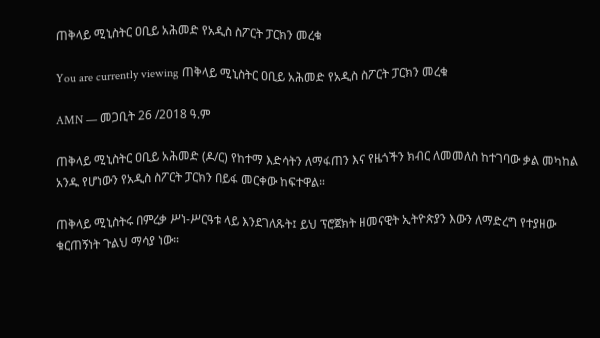ጠቅላይ ሚኒስትር ዐቢይ አሕመድ የአዲስ ስፖርት ፓርክን መረቁ

You are currently viewing ጠቅላይ ሚኒስትር ዐቢይ አሕመድ የአዲስ ስፖርት ፓርክን መረቁ

AMN — መጋቢት 26 /2018 ዓ.ም

ጠቅላይ ሚኒስትር ዐቢይ አሕመድ (ዶ/ር) የከተማ እድሳትን ለማፋጠን እና የዜጎችን ክብር ለመመለስ ከተገባው ቃል መካከል አንዱ የሆነውን የአዲስ ስፖርት ፓርክን በይፋ መርቀው ከፍተዋል።

ጠቅላይ ሚኒስትሩ በምረቃ ሥነ-ሥርዓቱ ላይ እንደገለጹት፤ ይህ ፕሮጀክት ዘመናዊት ኢትዮጵያን እውን ለማድረግ የተያዘው ቁርጠኝነት ጉልህ ማሳያ ነው።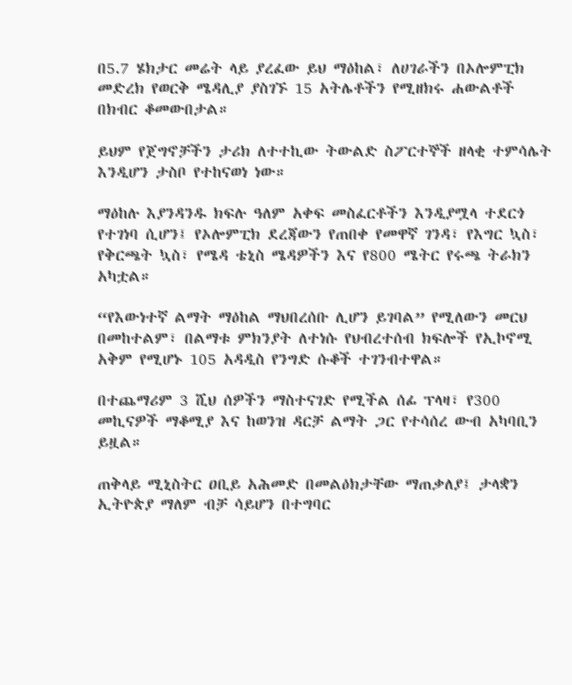በ5.7 ሄክታር መሬት ላይ ያረፈው ይህ ማዕከል፣ ለሀገራችን በኦሎምፒክ መድረክ የወርቅ ሜዳሊያ ያስገኙ 15 አትሌቶችን የሚዘክሩ ሐውልቶች በክብር ቆመውበታል።

ይህም የጀግኖቻችን ታሪክ ለተተኪው ትውልድ ስፖርተኞች ዘላቂ ተምሳሌት እንዲሆን ታስቦ የተከናወነ ነው።

ማዕከሉ እያንዳንዱ ክፍሉ ዓለም አቀፍ መስፈርቶችን እንዲያሟላ ተደርጎ የተገነባ ሲሆን፤ የኦሎምፒክ ደረጃውን የጠበቀ የመዋኛ ገንዳ፣ የእግር ኳስ፣ የቅርጫት ኳስ፣ የሜዳ ቴኒስ ሜዳዎችን እና የ800 ሜትር የሩጫ ትራክን አካቷል።

“የእውነተኛ ልማት ማዕከል ማህበረሰቡ ሊሆን ይገባል” የሚለውን መርህ በመከተልም፣ በልማቱ ምክንያት ለተነሱ የህብረተሰብ ክፍሎች የኢኮኖሚ አቅም የሚሆኑ 105 አዳዲስ የንግድ ሱቆች ተገንብተዋል።

በተጨማሪም 3 ሺህ ሰዎችን ማስተናገድ የሚችል ሰፊ ፕላዛ፣ የ300 መኪናዎች ማቆሚያ እና ከወንዝ ዳርቻ ልማት ጋር የተሳሰረ ውብ አካባቢን ይዟል።

ጠቅላይ ሚኒስትር ዐቢይ አሕመድ በመልዕክታቸው ማጠቃለያ፤ ታላቋን ኢትዮጵያ ማለም ብቻ ሳይሆን በተግባር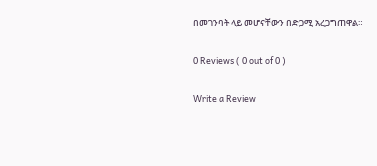በመገንባት ላይ መሆናቸውን በድጋሚ አረጋግጠዋል።

0 Reviews ( 0 out of 0 )

Write a Review